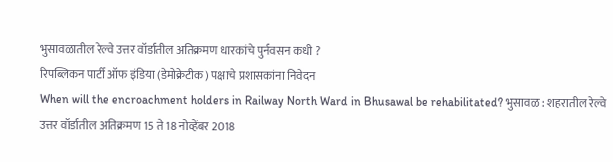भुसावळातील रेल्वे उत्तर वॉर्डातील अतिक्रमण धारकांचे पुर्नवसन कधी ?
रिपब्लिकन पार्टी ऑफ इंडिया (डेमोक्रेटीक) पक्षाचे प्रशासकांना निवेदन
When will the encroachment holders in Railway North Ward in Bhusawal be rehabilitated? भुसावळ : शहरातील रेल्वे उत्तर वॉर्डातील अतिक्रमण 15 ते 18 नोव्हेंबर 2018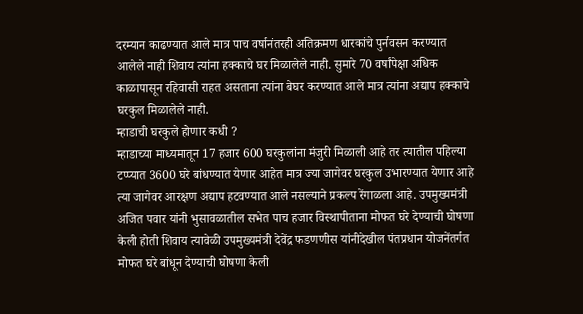दरम्यान काढण्यात आले मात्र पाच वर्षानंतरही अतिक्रमण धारकांचे पुर्नवसन करण्यात आलेले नाही शिवाय त्यांना हक्काचे घर मिळालेले नाही. सुमारे 70 वर्षांपेक्षा अधिक काळापासून रहिवासी राहत असताना त्यांना बेघर करण्यात आले मात्र त्यांना अद्याप हक्काचे घरकुल मिळालेले नाही.
म्हाडाची घरकुले होणार कधी ?
म्हाडाच्या माध्यमातून 17 हजार 600 घरकुलांना मंजुरी मिळाली आहे तर त्यातील पहिल्या टप्प्यात 3600 घरे बांधण्यात येणार आहेत मात्र ज्या जागेवर घरकुल उभारण्यात येणार आहे त्या जागेवर आरक्षण अद्याप हटवण्यात आले नसल्याने प्रकल्प रेंगाळला आहे. उपमुख्यमंत्री अजित पवार यांनी भुसावळातील सभेत पाच हजार विस्थापीताना मोफत घरे देण्याची घोषणा केली होती शिवाय त्यावेळी उपमुख्यमंत्री देवेंद्र फडणणीस यांनीदेखील पंतप्रधान योजनेंतर्गत मोफत घरे बांधून देण्याची घोषणा केली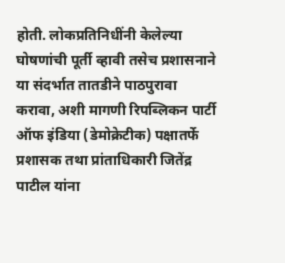होती. लोकप्रतिनिधींनी केलेल्या घोषणांची पूर्ती व्हावी तसेच प्रशासनाने या संदर्भात तातडीने पाठपुरावा करावा, अशी मागणी रिपब्लिकन पार्टी ऑफ इंडिया (डेमोक्रेटीक) पक्षातर्फे प्रशासक तथा प्रांताधिकारी जितेंद्र पाटील यांना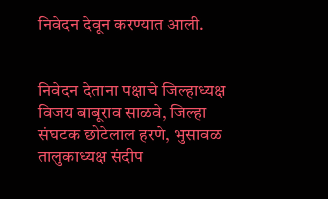निवेदन देवून करण्यात आली.


निवेदन देताना पक्षाचे जिल्हाध्यक्ष विजय बाबूराव साळवे, जिल्हा संघटक छोटेलाल हरणे, भुसावळ तालुकाध्यक्ष संदीप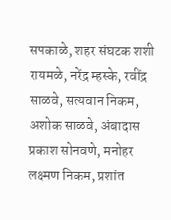सपकाळे, शहर संघटक शशी रायमळे, नरेंद्र म्हस्के, रवींद्र साळवे, सत्यवान निकम, अशोक साळवे, अंबादास प्रकाश सोनवणे, मनोहर लक्ष्मण निकम, प्रशांत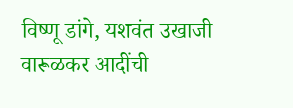विष्णू डांगे, यशवंत उखाजी वारूळकर आदींची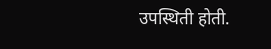उपस्थिती होती.